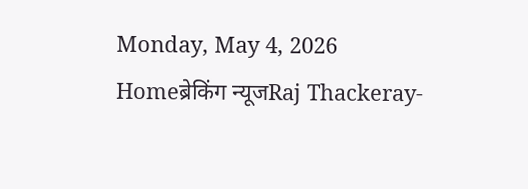Monday, May 4, 2026
Homeब्रेकिंग न्यूजRaj Thackeray-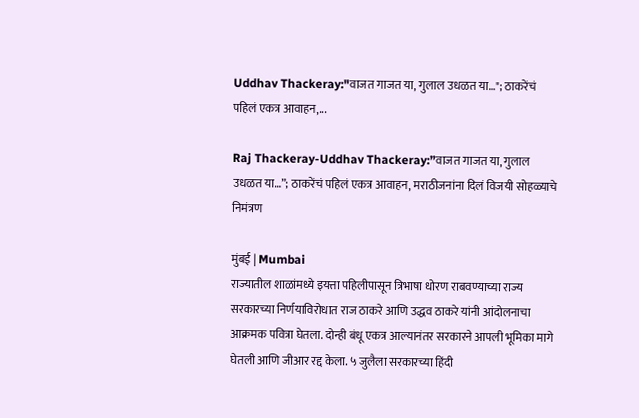Uddhav Thackeray:"वाजत गाजत या, गुलाल उधळत या…"; ठाकरेंचं पहिलं एकत्र आवाहन,...

Raj Thackeray-Uddhav Thackeray:”वाजत गाजत या, गुलाल उधळत या…”; ठाकरेंचं पहिलं एकत्र आवाहन, मराठीजनांना दिलं विजयी सोहळ्याचे निमंत्रण

मुंबई | Mumbai
राज्यातील शाळांमध्ये इयत्ता पहिलीपासून त्रिभाषा धोरण राबवण्याच्या राज्य सरकारच्या निर्णयाविरोधात राज ठाकरे आणि उद्धव ठाकरे यांनी आंदोलनाचा आक्रमक पवित्रा घेतला. दोन्ही बंधू एकत्र आल्यानंतर सरकारने आपली भूमिका मागे घेतली आणि जीआर रद्द केला. ५ जुलैला सरकारच्या हिंदी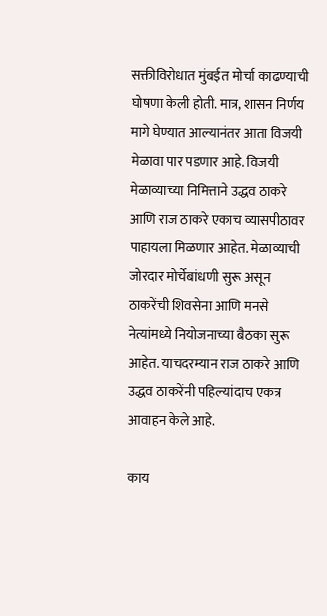सक्तीविरोधात मुंबईत मोर्चा काढण्याची घोषणा केली होती. मात्र, शासन निर्णय मागे घेण्यात आल्यानंतर आता विजयी मेळावा पार पडणार आहे. विजयी मेळाव्याच्या निमित्ताने उद्धव ठाकरे आणि राज ठाकरे एकाच व्यासपीठावर पाहायला मिळणार आहेत. मेळाव्याची जोरदार मोर्चेबांधणी सुरू असून ठाकरेंची शिवसेना आणि मनसे नेत्यांमध्ये नियोजनाच्या बैठका सुरू आहेत. याचदरम्यान राज ठाकरे आणि उद्धव ठाकरेंनी पहिल्यांदाच एकत्र आवाहन केले आहे.

काय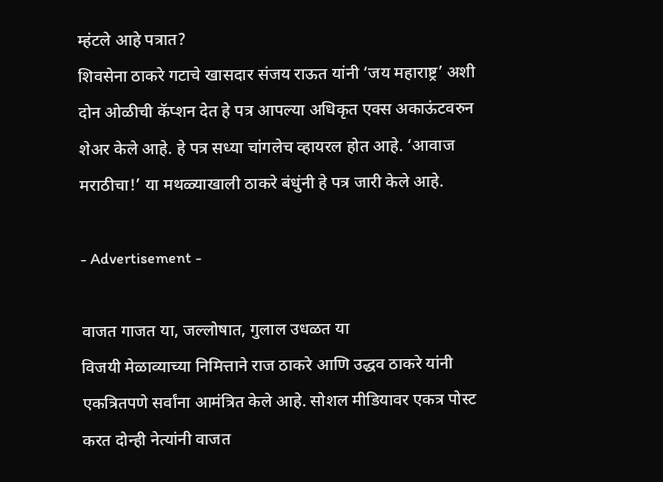म्हंटले आहे पत्रात?
शिवसेना ठाकरे गटाचे खासदार संजय राऊत यांनी ‘जय महाराष्ट्र’ अशी दोन ओळीची कॅप्शन देत हे पत्र आपल्या अधिकृत एक्स अकाऊंटवरुन शेअर केले आहे. हे पत्र सध्या चांगलेच व्हायरल होत आहे. ‘आवाज मराठीचा!’ या मथळ्याखाली ठाकरे बंधुंनी हे पत्र जारी केले आहे.

- Advertisement -

वाजत गाजत या, जल्लोषात, गुलाल उधळत या
विजयी मेळाव्याच्या निमित्ताने राज ठाकरे आणि उद्धव ठाकरे यांनी एकत्रितपणे सर्वांना आमंत्रित केले आहे. सोशल मीडियावर एकत्र पोस्ट करत दोन्ही नेत्यांनी वाजत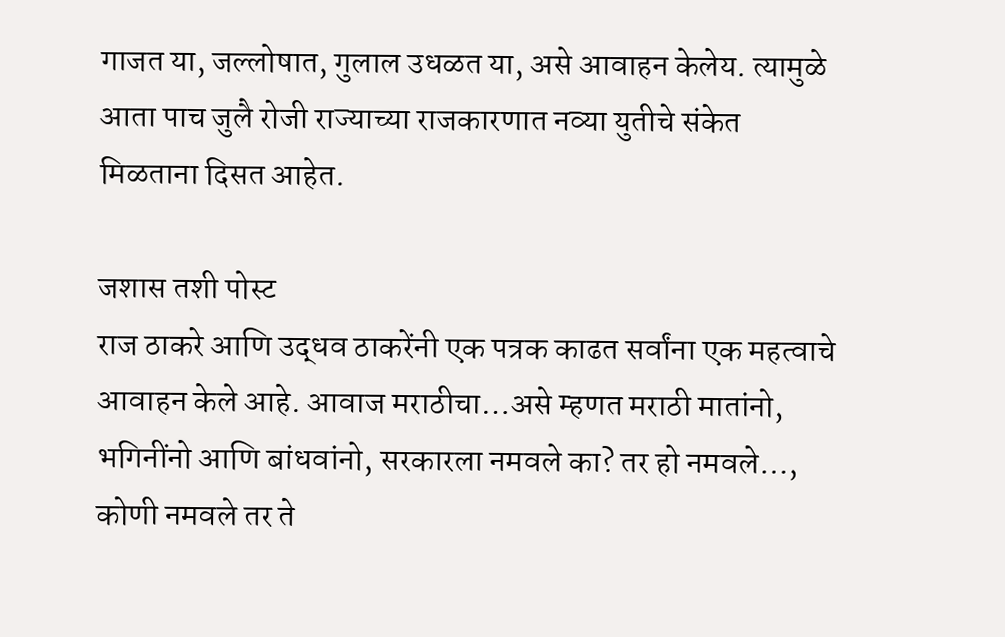गाजत या, जल्लोषात, गुलाल उधळत या, असे आवाहन केलेय. त्यामुळे आता पाच जुलै रोजी राज्याच्या राजकारणात नव्या युतीचे संकेत मिळताना दिसत आहेत.

जशास तशी पोस्ट
राज ठाकरे आणि उद्धव ठाकरेंनी एक पत्रक काढत सर्वांना एक महत्वाचे आवाहन केले आहे. आवाज मराठीचा…असे म्हणत मराठी मातांनो, भगिनींनो आणि बांधवांनो, सरकारला नमवले का? तर हो नमवले…, कोणी नमवले तर ते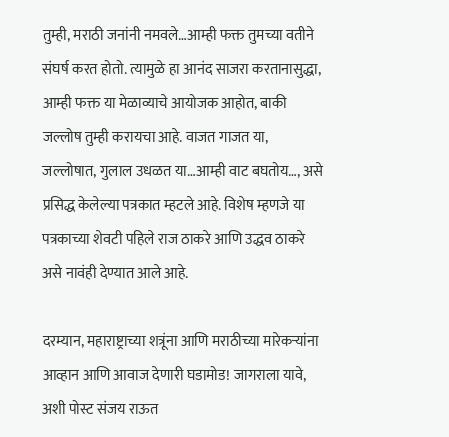तुम्ही, मराठी जनांनी नमवले…आम्ही फक्त तुमच्या वतीने संघर्ष करत होतो. त्यामुळे हा आनंद साजरा करतानासुद्धा, आम्ही फक्त या मेळाव्याचे आयोजक आहोत, बाकी जल्लोष तुम्ही करायचा आहे. वाजत गाजत या, जल्लोषात, गुलाल उधळत या…आम्ही वाट बघतोय…, असे प्रसिद्ध केलेल्या पत्रकात म्हटले आहे. विशेष म्हणजे या पत्रकाच्या शेवटी पहिले राज ठाकरे आणि उद्धव ठाकरे असे नावंही देण्यात आले आहे.

दरम्यान, महाराष्ट्राच्या शत्रूंना आणि मराठीच्या मारेकऱ्यांना आव्हान आणि आवाज देणारी घडामोड! जागराला यावे, अशी पोस्ट संजय राऊत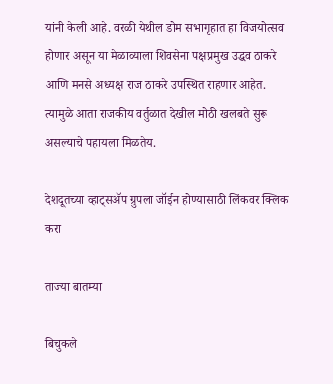यांनी केली आहे. वरळी येथील डोम सभागृहात हा विजयोत्सव होणार असून या मेळाव्याला शिवसेना पक्षप्रमुख उद्धव ठाकरे आणि मनसे अध्यक्ष राज ठाकरे उपस्थित राहणार आहेत. त्यामुळे आता राजकीय वर्तुळात देखील मोठी खलबते सुरू असल्याचे पहायला मिळतेय.

देशदूतच्या व्हाट्सॲप ग्रुपला जॉईन होण्यासाठी लिंकवर क्लिक करा

ताज्या बातम्या

बिचुकले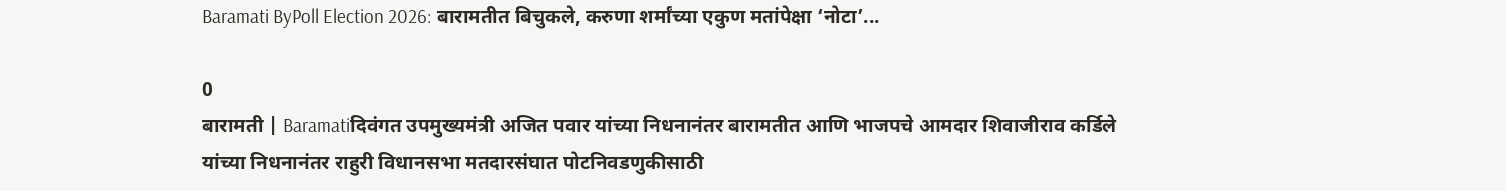Baramati ByPoll Election 2026: बारामतीत बिचुकले, करुणा शर्मांच्या एकुण मतांपेक्षा ‘नोटा’...

0
बारामती | Baramatiदिवंगत उपमुख्यमंत्री अजित पवार यांच्या निधनानंतर बारामतीत आणि भाजपचे आमदार शिवाजीराव कर्डिले यांच्या निधनानंतर राहुरी विधानसभा मतदारसंघात पोटनिवडणुकीसाठी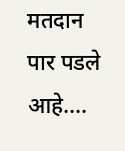मतदान पार पडले आहे....